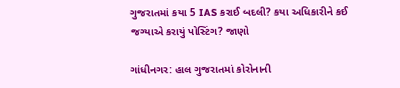ગુજરાતમાં કયા 5 IAS કરાઈ બદલી? કયા અધિકારીને કઈ જગ્યાએ કરાયું પોસ્ટિંગ? જાણો

ગાંધીનગર: હાલ ગુજરાતમાં કોરોનાની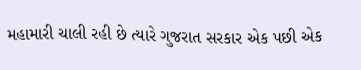મહામારી ચાલી રહી છે ત્યારે ગુજરાત સરકાર એક પછી એક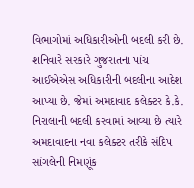વિભાગોમાં અધિકારીઓની બદલી કરી છે. શનિવારે સરકારે ગુજરાતના પાંચ આઈએએસ અધિકારીની બદલીના આદેશ આપ્યા છે. જેમાં અમદાવાદ કલેક્ટર કે.કે. નિરાલાની બદલી કરવામાં આવ્યા છે ત્યારે અમદાવાદના નવા કલેક્ટર તરીકે સંદિપ સાંગલેની નિમણૂંક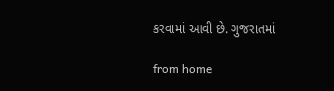કરવામાં આવી છે. ગુજરાતમાં

from home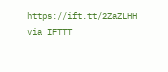https://ift.tt/2ZaZLHH
via IFTTT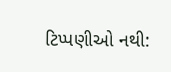ટિપ્પણીઓ નથી: